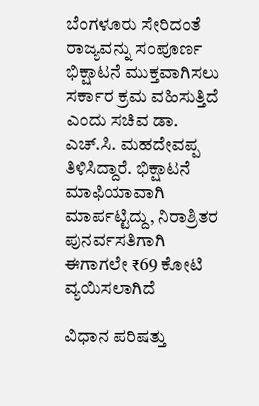ಬೆಂಗಳೂರು ಸೇರಿದಂತೆ ರಾಜ್ಯವನ್ನು ಸಂಪೂರ್ಣ ಭಿಕ್ಷಾಟನೆ ಮುಕ್ತವಾಗಿಸಲು ಸರ್ಕಾರ ಕ್ರಮ ವಹಿಸುತ್ತಿದೆ ಎಂದು ಸಚಿವ ಡಾ. ಎಚ್‌.ಸಿ. ಮಹದೇವಪ್ಪ ತಿಳಿಸಿದ್ದಾರೆ. ಭಿಕ್ಷಾಟನೆ ಮಾಫಿಯಾವಾಗಿ ಮಾರ್ಪಟ್ಟಿದ್ದು, ನಿರಾಶ್ರಿತರ ಪುನರ್ವಸತಿಗಾಗಿ ಈಗಾಗಲೇ ₹69 ಕೋಟಿ ವ್ಯಯಿಸಲಾಗಿದೆ

ವಿಧಾನ ಪರಿಷತ್ತು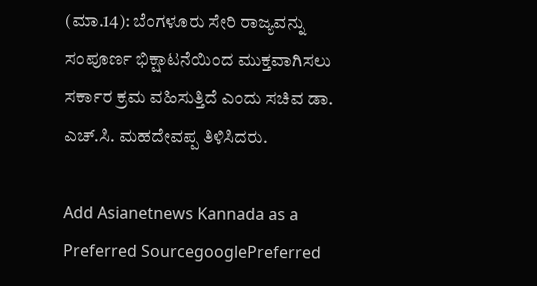(ಮಾ.14): ಬೆಂಗಳೂರು ಸೇರಿ ರಾಜ್ಯವನ್ನು ಸಂಪೂರ್ಣ ಭಿಕ್ಷಾಟನೆಯಿಂದ ಮುಕ್ತವಾಗಿಸಲು ಸರ್ಕಾರ ಕ್ರಮ ವಹಿಸುತ್ತಿದೆ ಎಂದು ಸಚಿವ ಡಾ. ಎಚ್‌.ಸಿ. ಮಹದೇವಪ್ಪ ತಿಳಿಸಿದರು.

Add Asianetnews Kannada as a Preferred SourcegooglePreferred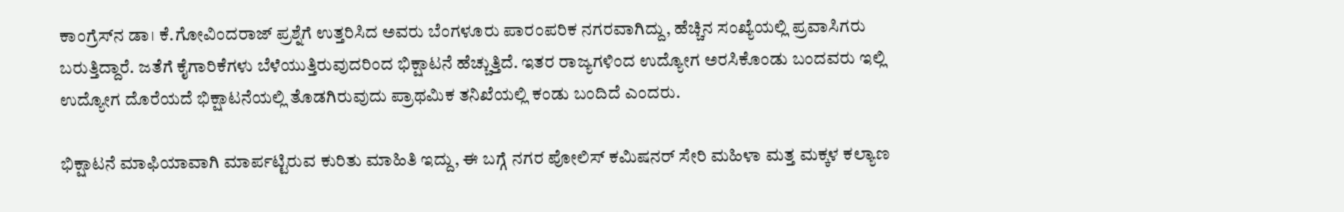ಕಾಂಗ್ರೆಸ್‌ನ ಡಾ। ಕೆ.ಗೋವಿಂದರಾಜ್‌ ಪ್ರಶ್ನೆಗೆ ಉತ್ತರಿಸಿದ ಅವರು ಬೆಂಗಳೂರು ಪಾರಂಪರಿಕ ನಗರವಾಗಿದ್ದು, ಹೆಚ್ಚಿನ ಸಂಖ್ಯೆಯಲ್ಲಿ ಪ್ರವಾಸಿಗರು ಬರುತ್ತಿದ್ದಾರೆ. ಜತೆಗೆ ಕೈಗಾರಿಕೆಗಳು ಬೆಳೆಯುತ್ತಿರುವುದರಿಂದ ಭಿಕ್ಷಾಟನೆ ಹೆಚ್ಚುತ್ತಿದೆ. ಇತರ ರಾಜ್ಯಗಳಿಂದ ಉದ್ಯೋಗ ಅರಸಿಕೊಂಡು ಬಂದವರು ಇಲ್ಲಿ ಉದ್ಯೋಗ ದೊರೆಯದೆ ಭಿಕ್ಷಾಟನೆಯಲ್ಲಿ ತೊಡಗಿರುವುದು ಪ್ರಾಥಮಿಕ ತನಿಖೆಯಲ್ಲಿ ಕಂಡು ಬಂದಿದೆ ಎಂದರು.

ಭಿಕ್ಷಾಟನೆ ಮಾಫಿಯಾವಾಗಿ ಮಾರ್ಪಟ್ಟಿರುವ ಕುರಿತು ಮಾಹಿತಿ ಇದ್ದು, ಈ ಬಗ್ಗೆ ನಗರ ಪೋಲಿಸ್ ಕಮಿಷನರ್ ಸೇರಿ ಮಹಿಳಾ ಮತ್ತ ಮಕ್ಕಳ ಕಲ್ಯಾಣ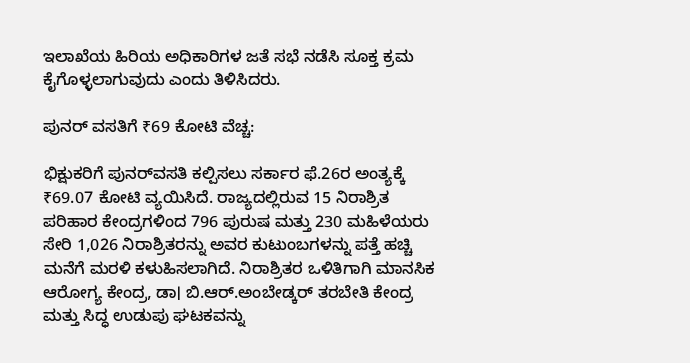ಇಲಾಖೆಯ ಹಿರಿಯ ಅಧಿಕಾರಿಗಳ ಜತೆ ಸಭೆ ನಡೆಸಿ ಸೂಕ್ತ ಕ್ರಮ ಕೈಗೊಳ್ಳಲಾಗುವುದು ಎಂದು ತಿಳಿಸಿದರು.

ಪುನರ್‌ ವಸತಿಗೆ ₹69 ಕೋಟಿ ವೆಚ್ಚ:

ಭಿಕ್ಷುಕರಿಗೆ ಪುನರ್‌ವಸತಿ ಕಲ್ಪಿಸಲು ಸರ್ಕಾರ ಫೆ.26ರ ಅಂತ್ಯಕ್ಕೆ ₹69.07 ಕೋಟಿ ವ್ಯಯಿಸಿದೆ. ರಾಜ್ಯದಲ್ಲಿರುವ 15 ನಿರಾಶ್ರಿತ ಪರಿಹಾರ ಕೇಂದ್ರಗಳಿಂದ 796 ಪುರುಷ ಮತ್ತು 230 ಮಹಿಳೆಯರು ಸೇರಿ 1,026 ನಿರಾಶ್ರಿತರನ್ನು ಅವರ ಕುಟುಂಬಗಳನ್ನು ಪತ್ತೆ ಹಚ್ಚಿ ಮನೆಗೆ ಮರಳಿ ಕಳುಹಿಸಲಾಗಿದೆ. ನಿರಾಶ್ರಿತರ ಒಳಿತಿಗಾಗಿ ಮಾನಸಿಕ ಆರೋಗ್ಯ ಕೇಂದ್ರ, ಡಾ। ಬಿ.ಆರ್.ಅಂಬೇಡ್ಕರ್‌ ತರಬೇತಿ ಕೇಂದ್ರ ಮತ್ತು ಸಿದ್ಧ ಉಡುಪು ಘಟಕವನ್ನು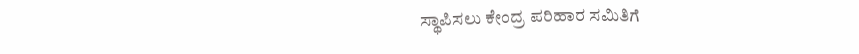ಸ್ಥಾಪಿಸಲು ಕೇಂದ್ರ ಪರಿಹಾರ ಸಮಿತಿಗೆ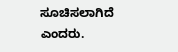ಸೂಚಿಸಲಾಗಿದೆ ಎಂದರು.